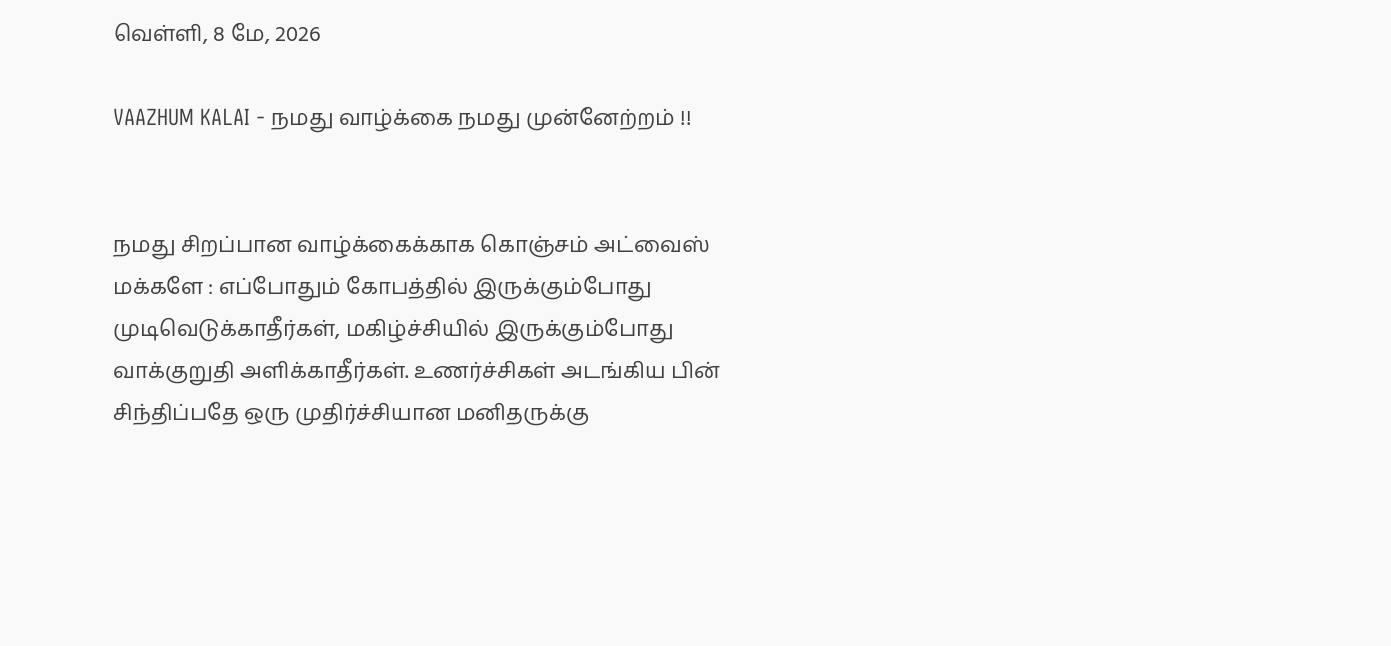வெள்ளி, 8 மே, 2026

VAAZHUM KALAI - நமது வாழ்க்கை நமது முன்னேற்றம் !!


நமது சிறப்பான வாழ்க்கைக்காக கொஞ்சம் அட்வைஸ் மக்களே : எப்போதும் கோபத்தில் இருக்கும்போது முடிவெடுக்காதீர்கள், மகிழ்ச்சியில் இருக்கும்போது வாக்குறுதி அளிக்காதீர்கள். உணர்ச்சிகள் அடங்கிய பின் சிந்திப்பதே ஒரு முதிர்ச்சியான மனிதருக்கு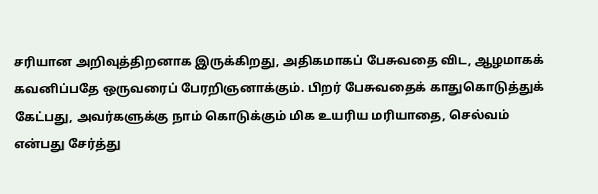சரியான அறிவுத்திறனாக இருக்கிறது, அதிகமாகப் பேசுவதை விட, ஆழமாகக் கவனிப்பதே ஒருவரைப் பேரறிஞனாக்கும். பிறர் பேசுவதைக் காதுகொடுத்துக் கேட்பது, அவர்களுக்கு நாம் கொடுக்கும் மிக உயரிய மரியாதை, செல்வம் என்பது சேர்த்து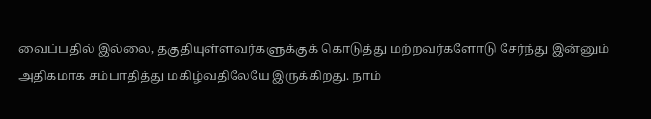வைப்பதில் இல்லை, தகுதியுள்ளவர்களுக்குக் கொடுத்து மற்றவர்களோடு சேர்ந்து இன்னும் அதிகமாக சம்பாதித்து மகிழ்வதிலேயே இருக்கிறது. நாம்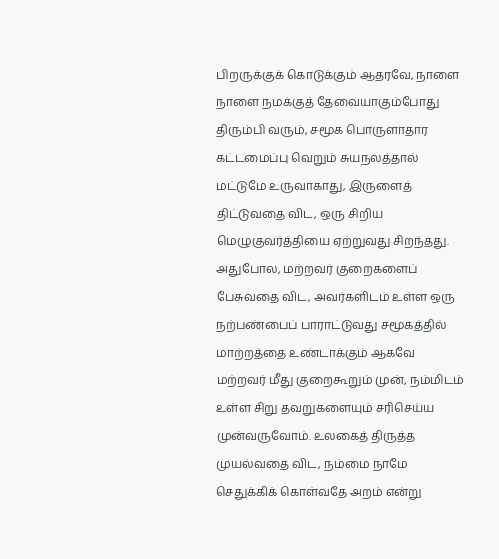பிறருக்குக் கொடுக்கும் ஆதரவே, நாளை நாளை நமக்குத் தேவையாகும்போது திரும்பி வரும், சமூக பொருளாதார கட்டமைப்பு வெறும் சுயநலத்தால் மட்டுமே உருவாகாது, இருளைத் திட்டுவதை விட, ஒரு சிறிய மெழுகுவர்த்தியை ஏற்றுவது சிறந்தது. அதுபோல, மற்றவர் குறைகளைப் பேசுவதை விட, அவர்களிடம் உள்ள ஒரு நற்பண்பைப் பாராட்டுவது சமூகத்தில் மாற்றத்தை உண்டாக்கும் ஆகவே மற்றவர் மீது குறைகூறும் முன், நம்மிடம் உள்ள சிறு தவறுகளையும் சரிசெய்ய முன்வருவோம். உலகைத் திருத்த முயல்வதை விட, நம்மை நாமே செதுக்கிக் கொள்வதே அறம் என்று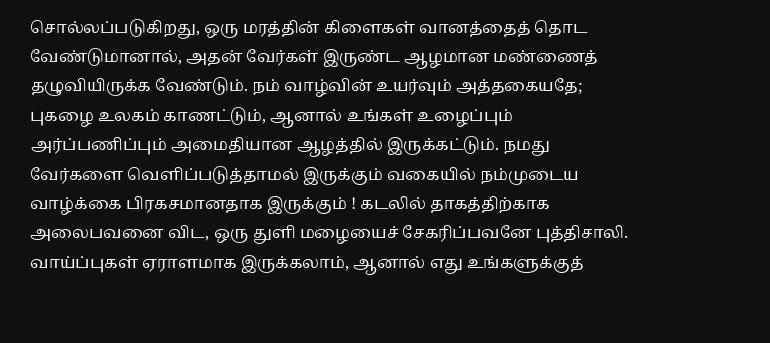சொல்லப்படுகிறது, ஒரு மரத்தின் கிளைகள் வானத்தைத் தொட வேண்டுமானால், அதன் வேர்கள் இருண்ட ஆழமான மண்ணைத் தழுவியிருக்க வேண்டும். நம் வாழ்வின் உயர்வும் அத்தகையதே; புகழை உலகம் காணட்டும், ஆனால் உங்கள் உழைப்பும் அர்ப்பணிப்பும் அமைதியான ஆழத்தில் இருக்கட்டும். நமது வேர்களை வெளிப்படுத்தாமல் இருக்கும் வகையில் நம்முடைய வாழ்க்கை பிரகசமானதாக இருக்கும் ! கடலில் தாகத்திற்காக அலைபவனை விட, ஒரு துளி மழையைச் சேகரிப்பவனே புத்திசாலி. வாய்ப்புகள் ஏராளமாக இருக்கலாம், ஆனால் எது உங்களுக்குத்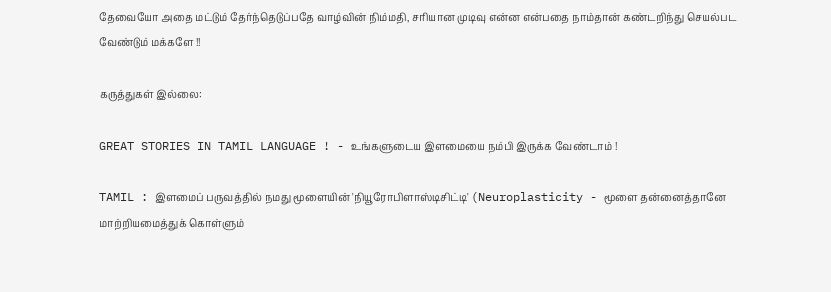தேவையோ அதை மட்டும் தேர்ந்தெடுப்பதே வாழ்வின் நிம்மதி, சரியான முடிவு என்ன என்பதை நாம்தான் கண்டறிந்து செயல்பட வேண்டும் மக்களே !!

கருத்துகள் இல்லை:

GREAT STORIES IN TAMIL LANGUAGE ! - உங்களுடைய இளமையை நம்பி இருக்க வேண்டாம் !

TAMIL : இளமைப் பருவத்தில் நமது மூளையின் 'நியூரோபிளாஸ்டிசிட்டி' (Neuroplasticity - மூளை தன்னைத்தானே மாற்றியமைத்துக் கொள்ளும்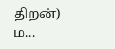திறன்) ம...